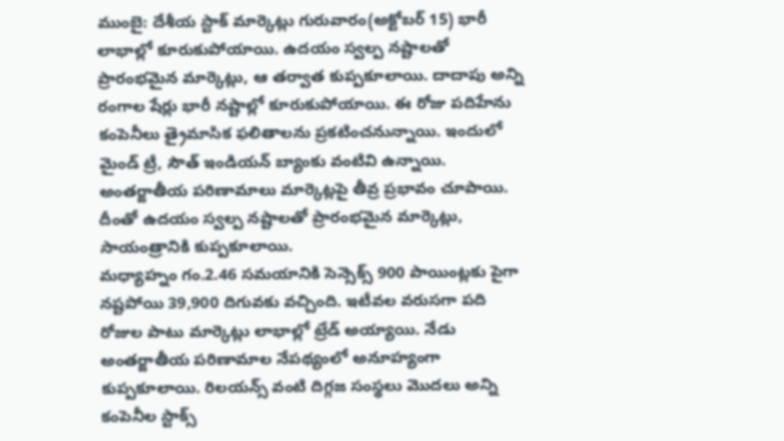ముంబై: దేశీయ స్టాక్ మార్కెట్లు గురువారం(అక్టోబర్ 15) భారీ లాభాల్లో కూరుకుపోయాయి. ఉదయం స్వల్ప నష్టాలతో ప్రారంభమైన మార్కెట్లు, ఆ తర్వాత కుప్పకూలాయి. దాదాపు అన్ని రంగాల షేర్లు భారీ నష్టాల్లో కూరుకుపోయాయి. ఈ రోజు పదిహేను కంపెనీలు త్రైమాసిక ఫలితాలను ప్రకటించనున్నాయి. ఇందులో మైండ్ ట్రీ, సౌత్ ఇండియన్ బ్యాంకు వంటివి ఉన్నాయి. అంతర్జాతీయ పరిణామాలు మార్కెట్లపై తీవ్ర ప్రభావం చూపాయి. దీంతో ఉదయం స్వల్ప నష్టాలతో ప్రారంభమైన మార్కెట్లు, సాయంత్రానికి కుప్పకూలాయి.
మధ్యాహ్నం గం.2.46 సమయానికి సెన్సెక్స్ 900 పాయింట్లకు పైగా నష్టపోయి 39,900 దిగువకు వచ్చింది. ఇటీవల వరుసగా పది రోజుల పాటు మార్కెట్లు లాభాల్లో ట్రేడ్ అయ్యాయి. నేడు అంతర్జాతీయ పరిణామాల నేపథ్యంలో అనూహ్యంగా కుప్పకూలాయి. రిలయన్స్ వంటి దిగ్గజ సంస్థలు మొదలు అన్ని కంపెనీల స్టాక్స్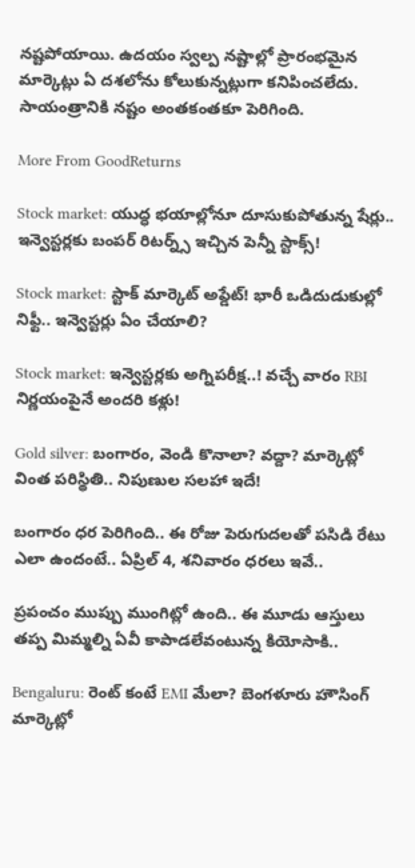నష్టపోయాయి. ఉదయం స్వల్ప నష్టాల్లో ప్రారంభమైన మార్కెట్లు ఏ దశలోను కోలుకున్నట్లుగా కనిపించలేదు. సాయంత్రానికి నష్టం అంతకంతకూ పెరిగింది.

More From GoodReturns

Stock market: యుద్ధ భయాల్లోనూ దూసుకుపోతున్న షేర్లు.. ఇన్వెస్టర్లకు బంపర్ రిటర్న్స్ ఇచ్చిన పెన్నీ స్టాక్స్!

Stock market: స్టాక్ మార్కెట్ అప్డేట్! భారీ ఒడిదుడుకుల్లో నిఫ్టీ.. ఇన్వెస్టర్లు ఏం చేయాలి?

Stock market: ఇన్వెస్టర్లకు అగ్నిపరీక్ష..! వచ్చే వారం RBI నిర్ణయంపైనే అందరి కళ్లు!

Gold silver: బంగారం, వెండి కొనాలా? వద్దా? మార్కెట్లో వింత పరిస్థితి.. నిపుణుల సలహా ఇదే!

బంగారం ధర పెరిగింది.. ఈ రోజు పెరుగుదలతో పసిడి రేటు ఎలా ఉందంటే.. ఏప్రిల్ 4, శనివారం ధరలు ఇవే..

ప్రపంచం ముప్పు ముంగిట్లో ఉంది.. ఈ మూడు ఆస్తులు తప్ప మిమ్మల్ని ఏవీ కాపాడలేవంటున్న కియోసాకి..

Bengaluru: రెంట్ కంటే EMI మేలా? బెంగళూరు హౌసింగ్ మార్కెట్లో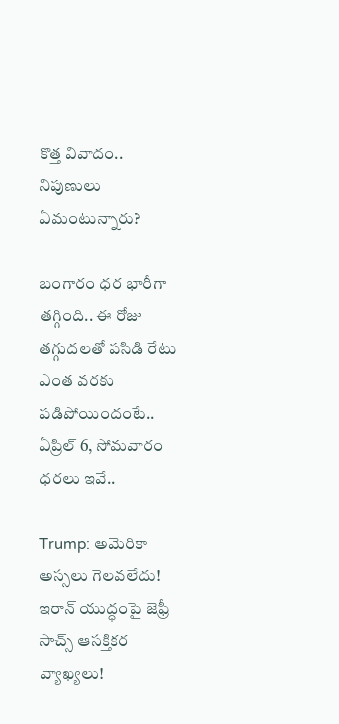కొత్త వివాదం.. నిపుణులు ఏమంటున్నారు?

బంగారం ధర భారీగా తగ్గింది.. ఈ రోజు తగ్గుదలతో పసిడి రేటు ఎంత వరకు పడిపోయిందంటే.. ఏప్రిల్ 6, సోమవారం ధరలు ఇవే..

Trump: అమెరికా అస్సలు గెలవలేదు! ఇరాన్ యుద్ధంపై జెఫ్రీ సాచ్స్ ఆసక్తికర వ్యాఖ్యలు!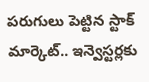పరుగులు పెట్టిన స్టాక్ మార్కెట్.. ఇన్వెస్టర్లకు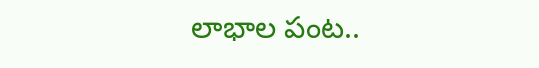లాభాల పంట..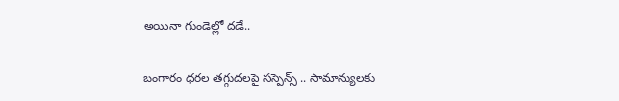అయినా గుండెల్లో దడే..

బంగారం ధరల తగ్గుదలపై సస్పెన్స్ .. సామాన్యులకు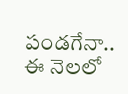పండగేనా.. ఈ నెలలో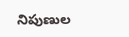నిపుణుల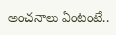అంచనాలు ఏంటంటే..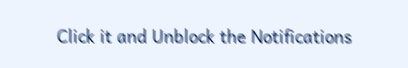Click it and Unblock the Notifications